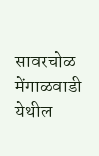सावरचोळ मेंगाळवाडी येथील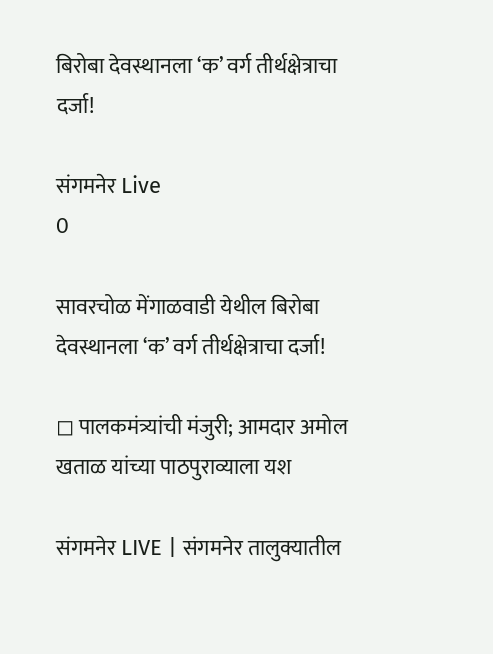बिरोबा देवस्थानला ‘क’ वर्ग तीर्थक्षेत्राचा दर्जा!

संगमनेर Live
0

सावरचोळ मेंगाळवाडी येथील बिरोबा देवस्थानला ‘क’ वर्ग तीर्थक्षेत्राचा दर्जा!

◻ पालकमंत्र्यांची मंजुरी; आमदार अमोल खताळ यांच्या पाठपुराव्याला यश

संगमनेर LIVE | संगमनेर तालुक्यातील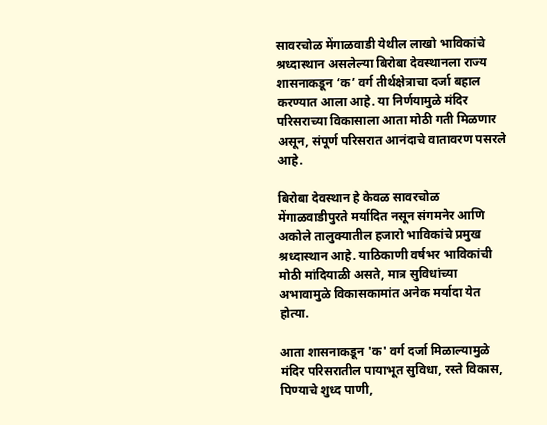सावरचोळ मेंगाळवाडी येथील लाखो भाविकांचे श्रध्दास्थान असलेल्या बिरोबा देवस्थानला राज्य शासनाकडून ‘क’ वर्ग तीर्थक्षेत्राचा दर्जा बहाल करण्यात आला आहे. या निर्णयामुळे मंदिर परिसराच्या विकासाला आता मोठी गती मिळणार असून, संपूर्ण परिसरात आनंदाचे वातावरण पसरले आहे.

बिरोबा देवस्थान हे केवळ सावरचोळ मेंगाळवाडीपुरते मर्यादित नसून संगमनेर आणि अकोले तालुक्यातील हजारो भाविकांचे प्रमुख श्रध्दास्थान आहे. याठिकाणी वर्षभर भाविकांची मोठी मांदियाळी असते, मात्र सुविधांच्या अभावामुळे विकासकामांत अनेक मर्यादा येत होत्या.

आता शासनाकडून 'क' वर्ग दर्जा मिळाल्यामुळे मंदिर परिसरातील पायाभूत सुविधा, रस्ते विकास, पिण्याचे शुध्द पाणी,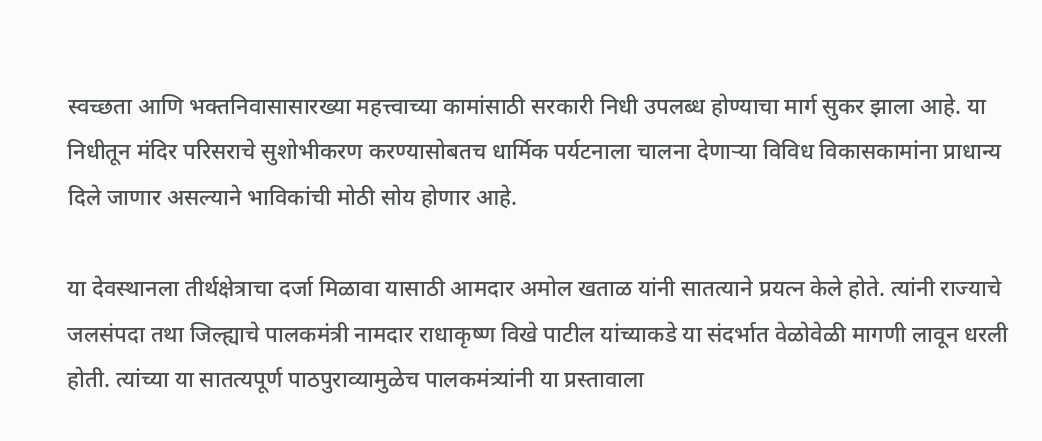स्वच्छता आणि भक्तनिवासासारख्या महत्त्वाच्या कामांसाठी सरकारी निधी उपलब्ध होण्याचा मार्ग सुकर झाला आहे. या निधीतून मंदिर परिसराचे सुशोभीकरण करण्यासोबतच धार्मिक पर्यटनाला चालना देणाऱ्या विविध विकासकामांना प्राधान्य दिले जाणार असल्याने भाविकांची मोठी सोय होणार आहे.

या देवस्थानला तीर्थक्षेत्राचा दर्जा मिळावा यासाठी आमदार अमोल खताळ यांनी सातत्याने प्रयत्न केले होते. त्यांनी राज्याचे जलसंपदा तथा जिल्ह्याचे पालकमंत्री नामदार राधाकृष्ण विखे पाटील यांच्याकडे या संदर्भात वेळोवेळी मागणी लावून धरली होती. त्यांच्या या सातत्यपूर्ण पाठपुराव्यामुळेच पालकमंत्र्यांनी या प्रस्तावाला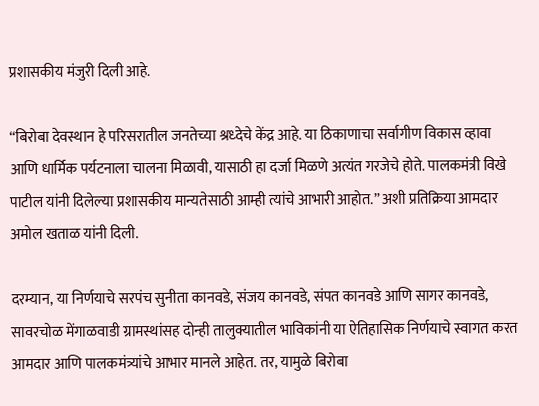प्रशासकीय मंजुरी दिली आहे.

“बिरोबा देवस्थान हे परिसरातील जनतेच्या श्रध्देचे केंद्र आहे. या ठिकाणाचा सर्वागीण विकास व्हावा आणि धार्मिक पर्यटनाला चालना मिळावी, यासाठी हा दर्जा मिळणे अत्यंत गरजेचे होते. पालकमंत्री विखे पाटील यांनी दिलेल्या प्रशासकीय मान्यतेसाठी आम्ही त्यांचे आभारी आहोत.” अशी प्रतिक्रिया आमदार अमोल खताळ यांनी दिली.

दरम्यान, या निर्णयाचे सरपंच सुनीता कानवडे, संजय कानवडे, संपत कानवडे आणि सागर कानवडे, सावरचोळ मेंगाळवाडी ग्रामस्थांसह दोन्ही तालुक्यातील भाविकांनी या ऐतिहासिक निर्णयाचे स्वागत करत आमदार आणि पालकमंत्र्यांचे आभार मानले आहेत. तर, यामुळे बिरोबा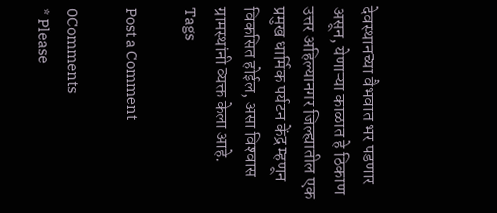देवस्थानच्या वैभवात भर पडणार असून, येणाऱ्या काळात हे ठिकाण उत्तर अहिल्यानगर जिल्ह्यातील एक प्रमुख धार्मिक पर्यटन केंद्र म्हणून विकसित होईल, असा विश्‍वास ग्रामस्थांनी व्यक्त केला आहे.
Tags

Post a Comment

0Comments
* Please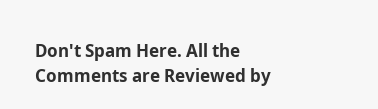Don't Spam Here. All the Comments are Reviewed by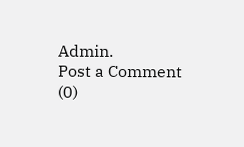Admin.
Post a Comment (0)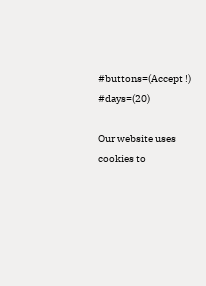#buttons=(Accept !) #days=(20)

Our website uses cookies to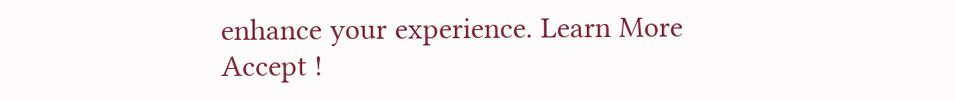enhance your experience. Learn More
Accept !